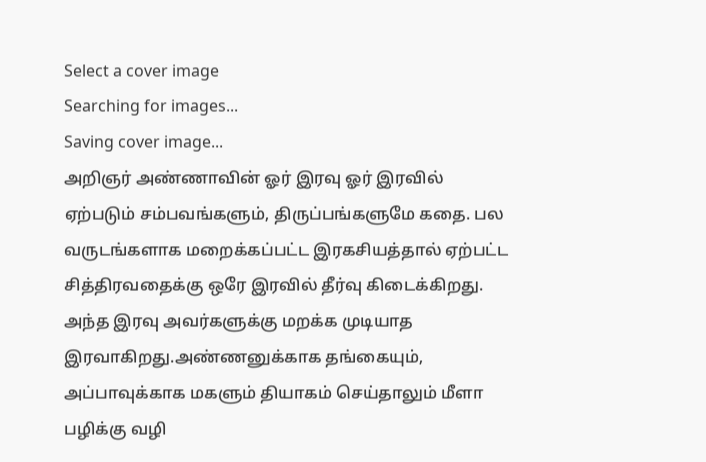Select a cover image
Searching for images...
Saving cover image...
அறிஞர் அண்ணாவின் ஓர் இரவு ஓர் இரவில் ஏற்படும் சம்பவங்களும், திருப்பங்களுமே கதை. பல வருடங்களாக மறைக்கப்பட்ட இரகசியத்தால் ஏற்பட்ட சித்திரவதைக்கு ஒரே இரவில் தீர்வு கிடைக்கிறது. அந்த இரவு அவர்களுக்கு மறக்க முடியாத இரவாகிறது.அண்ணனுக்காக தங்கையும், அப்பாவுக்காக மகளும் தியாகம் செய்தாலும் மீளா பழிக்கு வழி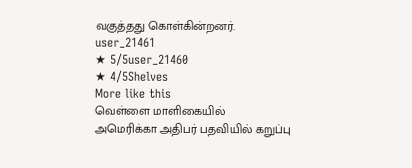வகுத்தது கொள்கின்றனர்.
user_21461
★ 5/5user_21460
★ 4/5Shelves
More like this
வெள்ளை மாளிகையில்
அமெரிக்கா அதிபர் பதவியில் கறுப்பு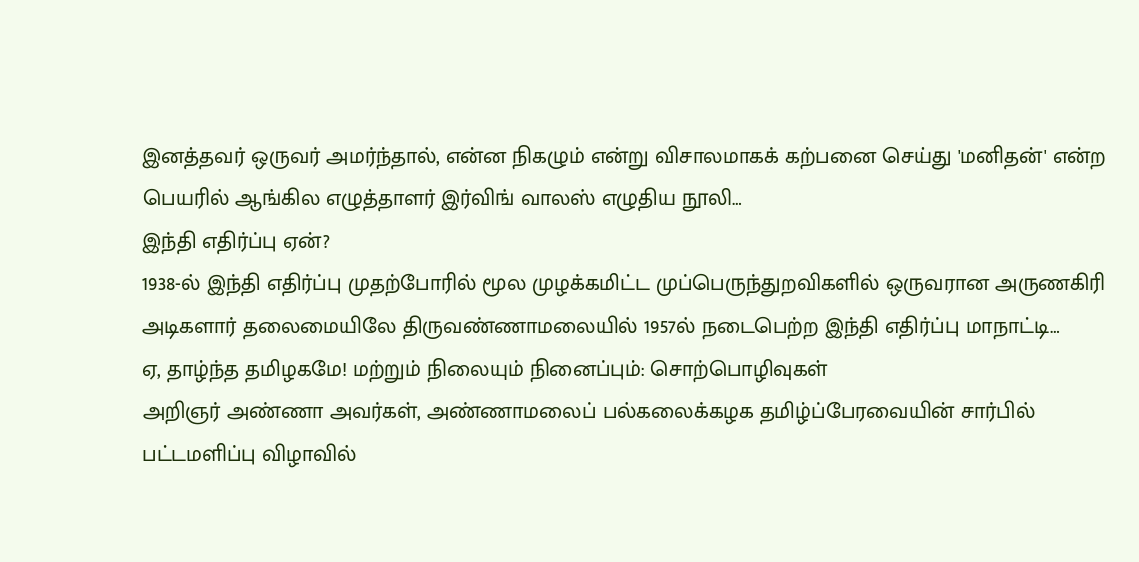இனத்தவர் ஒருவர் அமர்ந்தால், என்ன நிகழும் என்று விசாலமாகக் கற்பனை செய்து 'மனிதன்' என்ற பெயரில் ஆங்கில எழுத்தாளர் இர்விங் வாலஸ் எழுதிய நூலி…
இந்தி எதிர்ப்பு ஏன்?
1938-ல் இந்தி எதிர்ப்பு முதற்போரில் மூல முழக்கமிட்ட முப்பெருந்துறவிகளில் ஒருவரான அருணகிரி அடிகளார் தலைமையிலே திருவண்ணாமலையில் 1957ல் நடைபெற்ற இந்தி எதிர்ப்பு மாநாட்டி…
ஏ, தாழ்ந்த தமிழகமே! மற்றும் நிலையும் நினைப்பும்: சொற்பொழிவுகள்
அறிஞர் அண்ணா அவர்கள், அண்ணாமலைப் பல்கலைக்கழக தமிழ்ப்பேரவையின் சார்பில் பட்டமளிப்பு விழாவில்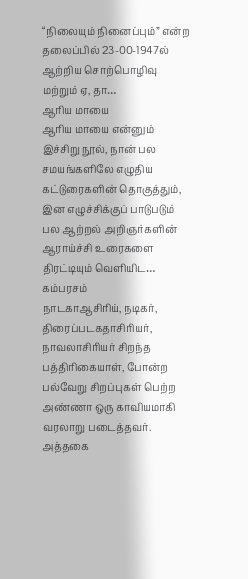“நிலையும் நினைப்பும்” என்ற தலைப்பில் 23-00-1947ல் ஆற்றிய சொற்பொழிவு மற்றும் ஏ, தா…
ஆரிய மாயை
ஆரிய மாயை என்னும் இச்சிறு நூல், நான் பல சமயங்களிலே எழுதிய கட்டுரைகளின் தொகுத்தும், இன எழுச்சிக்குப் பாடுபடும் பல ஆற்றல் அறிஞர்களின் ஆராய்ச்சி உரைகளை திரட்டியும் வெளியிட…
கம்பரசம்
நாடகாஆசிரிய், நடிகர், திரைப்படகதாசிரியர், நாவலாசிரியர் சிறந்த பத்திரிகையாள், போன்ற பல்வேறு சிறப்புகள் பெற்ற அண்ணா ஒரு காவியமாகி வரலாறு படைத்தவர். அத்தகை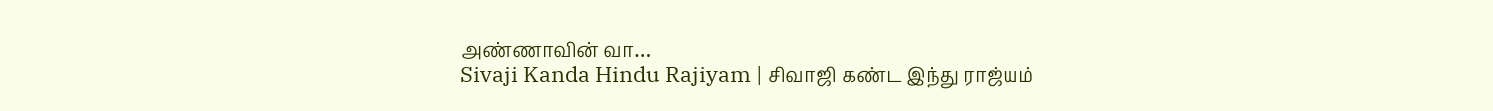அண்ணாவின் வா…
Sivaji Kanda Hindu Rajiyam | சிவாஜி கண்ட இந்து ராஜ்யம்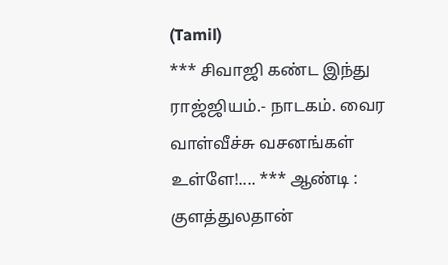(Tamil)
*** சிவாஜி கண்ட இந்து ராஜ்ஜியம்.- நாடகம். வைர வாள்வீச்சு வசனங்கள் உள்ளே!.... *** ஆண்டி : குளத்துலதான்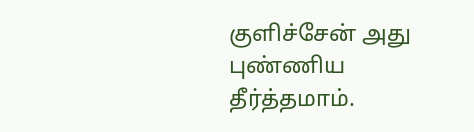குளிச்சேன் அது புண்ணிய தீர்த்தமாம்.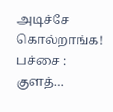அடிச்சே கொல்றாங்க! பச்சை : குளத்…